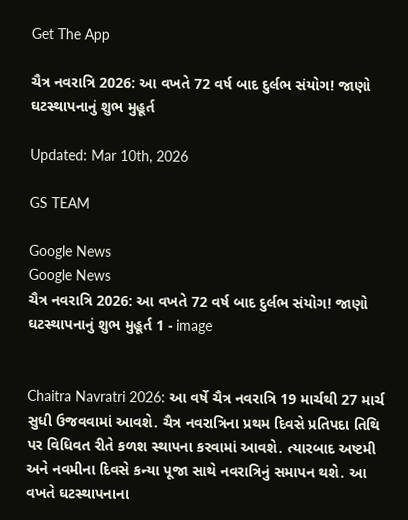Get The App

ચૈત્ર નવરાત્રિ 2026: આ વખતે 72 વર્ષ બાદ દુર્લભ સંયોગ! જાણો ઘટસ્થાપનાનું શુભ મુહૂર્ત

Updated: Mar 10th, 2026

GS TEAM

Google News
Google News
ચૈત્ર નવરાત્રિ 2026: આ વખતે 72 વર્ષ બાદ દુર્લભ સંયોગ! જાણો ઘટસ્થાપનાનું શુભ મુહૂર્ત 1 - image


Chaitra Navratri 2026: આ વર્ષે ચૈત્ર નવરાત્રિ 19 માર્ચથી 27 માર્ચ સુધી ઉજવવામાં આવશે. ચૈત્ર નવરાત્રિના પ્રથમ દિવસે પ્રતિપદા તિથિ પર વિધિવત રીતે કળશ સ્થાપના કરવામાં આવશે. ત્યારબાદ અષ્ટમી અને નવમીના દિવસે કન્યા પૂજા સાથે નવરાત્રિનું સમાપન થશે. આ વખતે ઘટસ્થાપનાના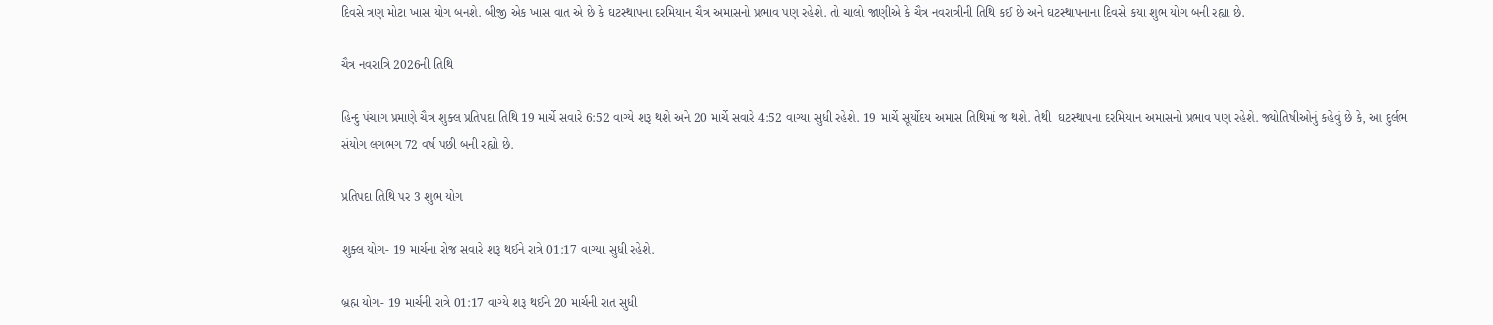દિવસે ત્રણ મોટા ખાસ યોગ બનશે. બીજી એક ખાસ વાત એ છે કે ઘટસ્થાપના દરમિયાન ચૈત્ર અમાસનો પ્રભાવ પણ રહેશે. તો ચાલો જાણીએ કે ચૈત્ર નવરાત્રીની તિથિ કઈ છે અને ઘટસ્થાપનાના દિવસે કયા શુભ યોગ બની રહ્યા છે.

ચૈત્ર નવરાત્રિ 2026ની તિથિ

હિન્દુ પંચાગ પ્રમાણે ચૈત્ર શુક્લ પ્રતિપદા તિથિ 19 માર્ચે સવારે 6:52 વાગ્યે શરૂ થશે અને 20 માર્ચે સવારે 4:52 વાગ્યા સુધી રહેશે. 19 માર્ચે સૂર્યોદય અમાસ તિથિમાં જ થશે. તેથી  ઘટસ્થાપના દરમિયાન અમાસનો પ્રભાવ પણ રહેશે. જ્યોતિષીઓનું કહેવું છે કે, આ દુર્લભ સંયોગ લગભગ 72 વર્ષ પછી બની રહ્યો છે.

પ્રતિપદા તિથિ પર 3 શુભ યોગ

શુક્લ યોગ- 19 માર્ચના રોજ સવારે શરૂ થઈને રાત્રે 01:17 વાગ્યા સુધી રહેશે.

બ્રહ્મ યોગ- 19 માર્ચની રાત્રે 01:17 વાગ્યે શરૂ થઈને 20 માર્ચની રાત સુધી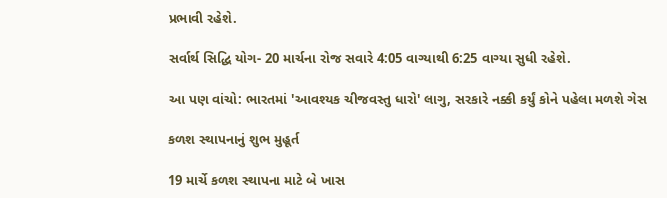પ્રભાવી રહેશે.

સર્વાર્થ સિદ્ધિ યોગ- 20 માર્ચના રોજ સવારે 4:05 વાગ્યાથી 6:25 વાગ્યા સુધી રહેશે.

આ પણ વાંચો: ભારતમાં 'આવશ્યક ચીજવસ્તુ ધારો' લાગુ, સરકારે નક્કી કર્યું કોને પહેલા મળશે ગેસ

કળશ સ્થાપનાનું શુભ મુહૂર્ત

19 માર્ચે કળશ સ્થાપના માટે બે ખાસ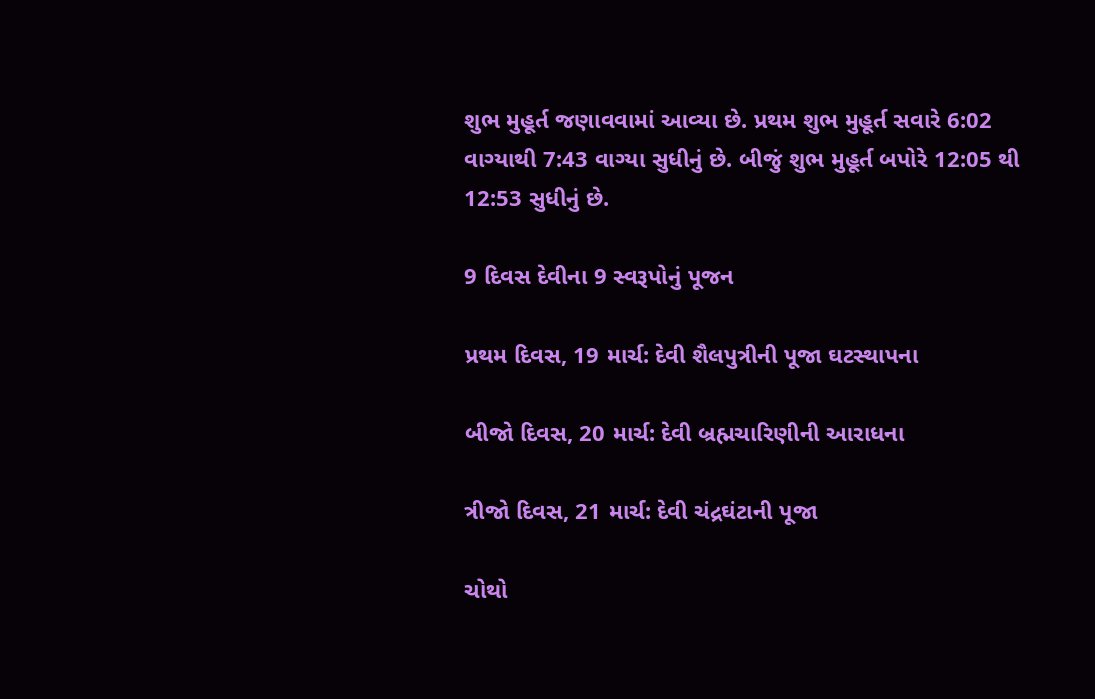શુભ મુહૂર્ત જણાવવામાં આવ્યા છે. પ્રથમ શુભ મુહૂર્ત સવારે 6:02 વાગ્યાથી 7:43 વાગ્યા સુધીનું છે. બીજું શુભ મુહૂર્ત બપોરે 12:05 થી 12:53 સુધીનું છે.

9 દિવસ દેવીના 9 સ્વરૂપોનું પૂજન

પ્રથમ દિવસ, 19 માર્ચ: દેવી શૈલપુત્રીની પૂજા ઘટસ્થાપના

બીજો દિવસ, 20 માર્ચ: દેવી બ્રહ્મચારિણીની આરાધના

ત્રીજો દિવસ, 21 માર્ચ: દેવી ચંદ્રઘંટાની પૂજા

ચોથો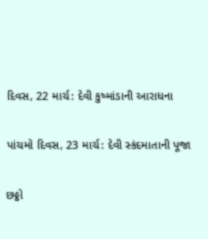દિવસ, 22 માર્ચ: દેવી કુષ્માંડાની આરાધના

પાંચમો દિવસ, 23 માર્ચ: દેવી સ્કંદમાતાની પૂજા

છઠ્ઠો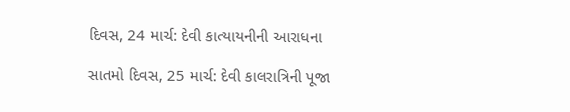દિવસ, 24 માર્ચ: દેવી કાત્યાયનીની આરાધના

સાતમો દિવસ, 25 માર્ચ: દેવી કાલરાત્રિની પૂજા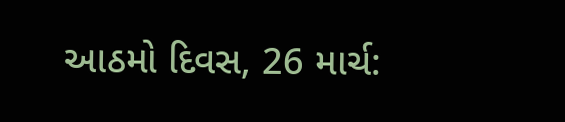આઠમો દિવસ, 26 માર્ચ: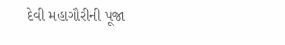દેવી મહાગૌરીની પૂજા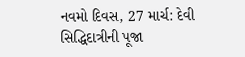નવમો દિવસ, 27 માર્ચ: દેવી સિદ્ધિદાત્રીની પૂજા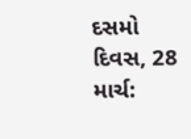દસમો દિવસ, 28 માર્ચ: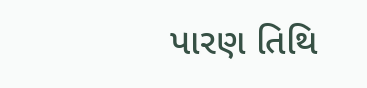પારણ તિથિ